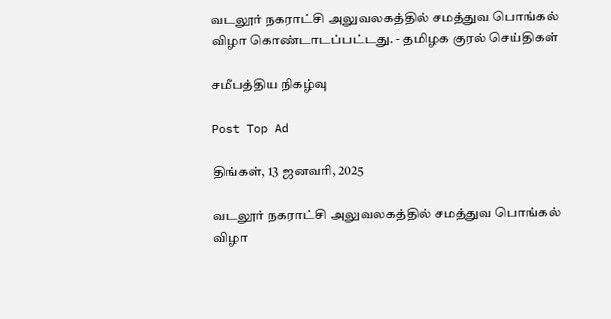வடலூர் நகராட்சி அலுவலகத்தில் சமத்துவ பொங்கல் விழா கொண்டாடப்பட்டது. - தமிழக குரல் செய்திகள்

சமீபத்திய நிகழ்வு

Post Top Ad

திங்கள், 13 ஜனவரி, 2025

வடலூர் நகராட்சி அலுவலகத்தில் சமத்துவ பொங்கல் விழா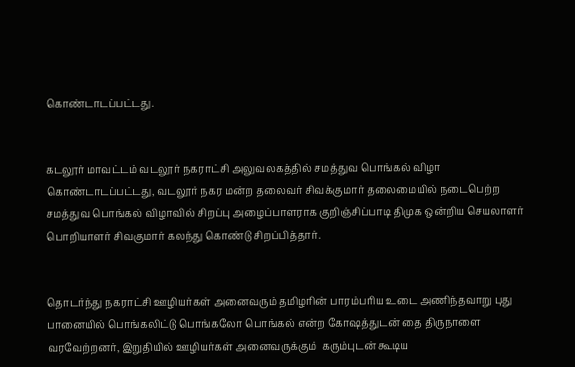கொண்டாடப்பட்டது.


கடலூர் மாவட்டம் வடலூர் நகராட்சி அலுவலகத்தில் சமத்துவ பொங்கல் விழா கொண்டாடப்பட்டது, வடலூர் நகர மன்ற தலைவர் சிவக்குமார் தலைமையில் நடைபெற்ற சமத்துவ பொங்கல் விழாவில் சிறப்பு அழைப்பாளராக குறிஞ்சிப்பாடி திமுக ஒன்றிய செயலாளர் பொறியாளர் சிவகுமார் கலந்து கொண்டு சிறப்பித்தார்.


தொடர்ந்து நகராட்சி ஊழியர்கள் அனைவரும் தமிழரின் பாரம்பரிய உடை அணிந்தவாறு புது பானையில் பொங்கலிட்டு பொங்கலோ பொங்கல் என்ற கோஷத்துடன் தை திருநாளை வரவேற்றனர், இறுதியில் ஊழியர்கள் அனைவருக்கும்  கரும்புடன் கூடிய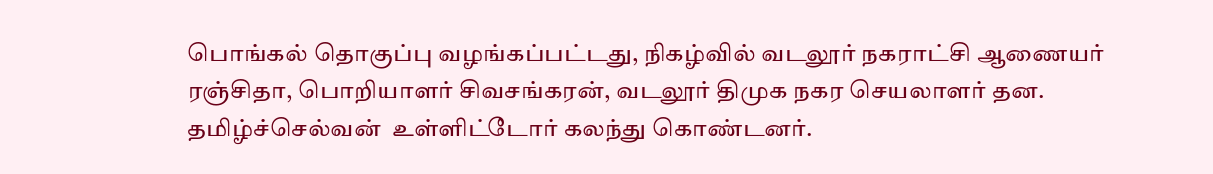பொங்கல் தொகுப்பு வழங்கப்பட்டது, நிகழ்வில் வடலூர் நகராட்சி ஆணையர் ரஞ்சிதா, பொறியாளர் சிவசங்கரன், வடலூர் திமுக நகர செயலாளர் தன. தமிழ்ச்செல்வன்  உள்ளிட்டோர் கலந்து கொண்டனர்.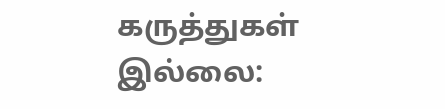கருத்துகள் இல்லை: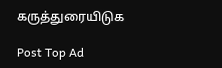கருத்துரையிடுக

Post Top Ad